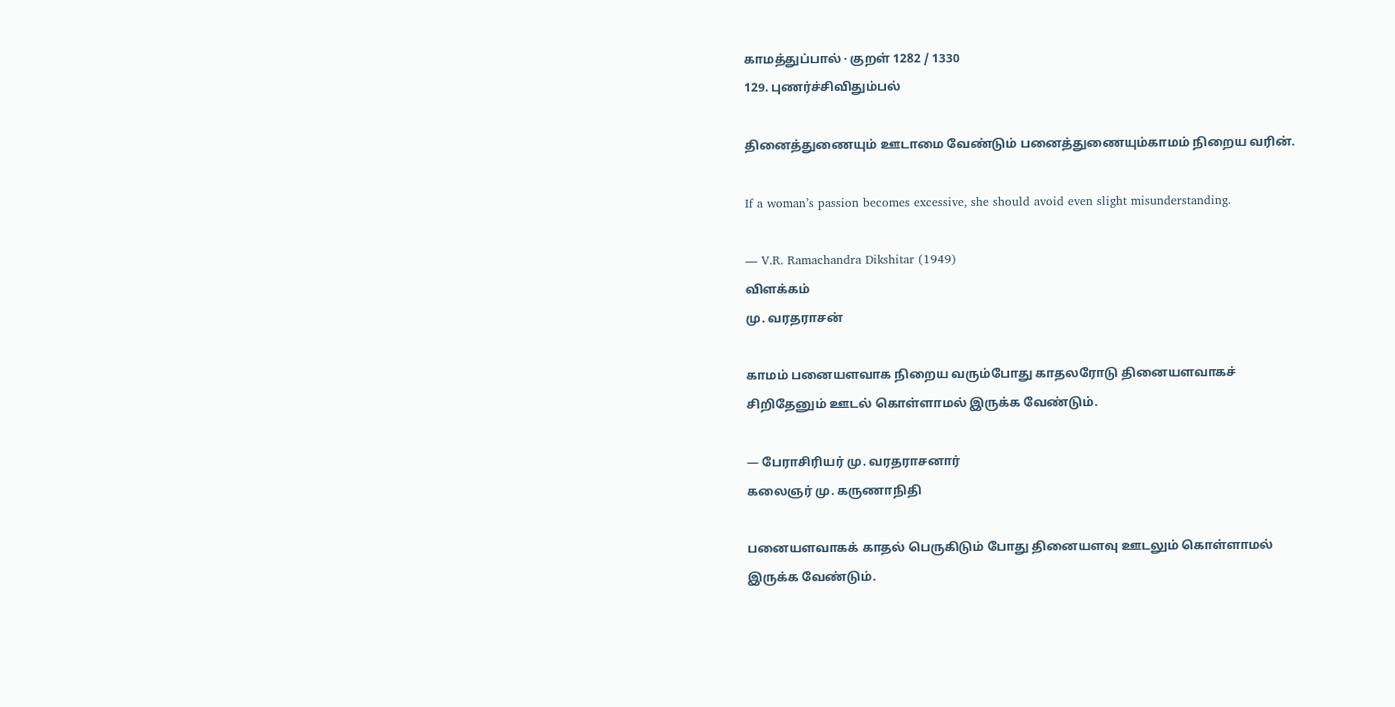காமத்துப்பால் · குறள் 1282 / 1330
129. புணர்ச்சிவிதும்பல்

தினைத்துணையும் ஊடாமை வேண்டும் பனைத்துணையும்காமம் நிறைய வரின்.

If a woman’s passion becomes excessive, she should avoid even slight misunderstanding.

— V.R. Ramachandra Dikshitar (1949)
விளக்கம்
மு. வரதராசன்

காமம் பனையளவாக நிறைய வரும்போது காதலரோடு தினையளவாகச் சிறிதேனும் ஊடல் கொள்ளாமல் இருக்க வேண்டும்.

— பேராசிரியர் மு. வரதராசனார்
கலைஞர் மு. கருணாநிதி

பனையளவாகக் காதல் பெருகிடும் போது தினையளவு ஊடலும் கொள்ளாமல் இருக்க வேண்டும்.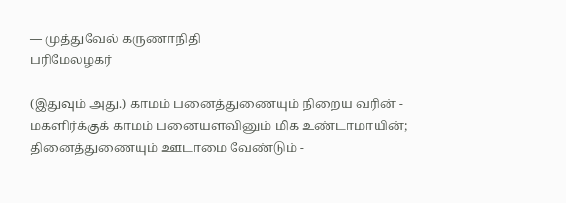— முத்துவேல் கருணாநிதி
பரிமேலழகர்

(இதுவும் அது.) காமம் பனைத்துணையும் நிறைய வரின் - மகளிர்க்குக் காமம் பனையளவினும் மிக உண்டாமாயின்; தினைத்துணையும் ஊடாமை வேண்டும் -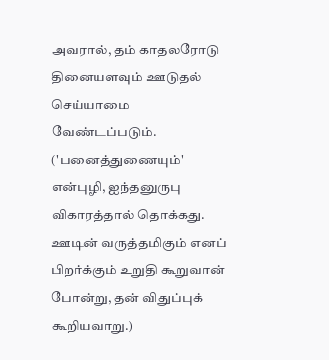அவரால், தம் காதலரோடு தினையளவும் ஊடுதல் செய்யாமை வேண்டப்படும். ('பனைத்துணையும்' என்புழி, ஐந்தனுருபு விகாரத்தால் தொக்கது. ஊடின் வருத்தமிகும் எனப் பிறர்க்கும் உறுதி கூறுவான் போன்று, தன் விதுப்புக் கூறியவாறு.)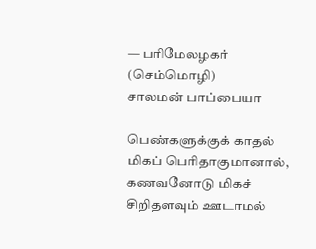— பரிமேலழகர் (செம்மொழி)
சாலமன் பாப்பையா

பெண்களுக்குக் காதல் மிகப் பெரிதாகுமானால், கணவனோடு மிகச் சிறிதளவும் ஊடாமல்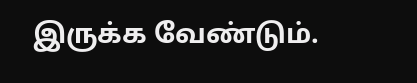இருக்க வேண்டும்.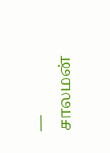— சாலமன்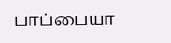பாப்பையா